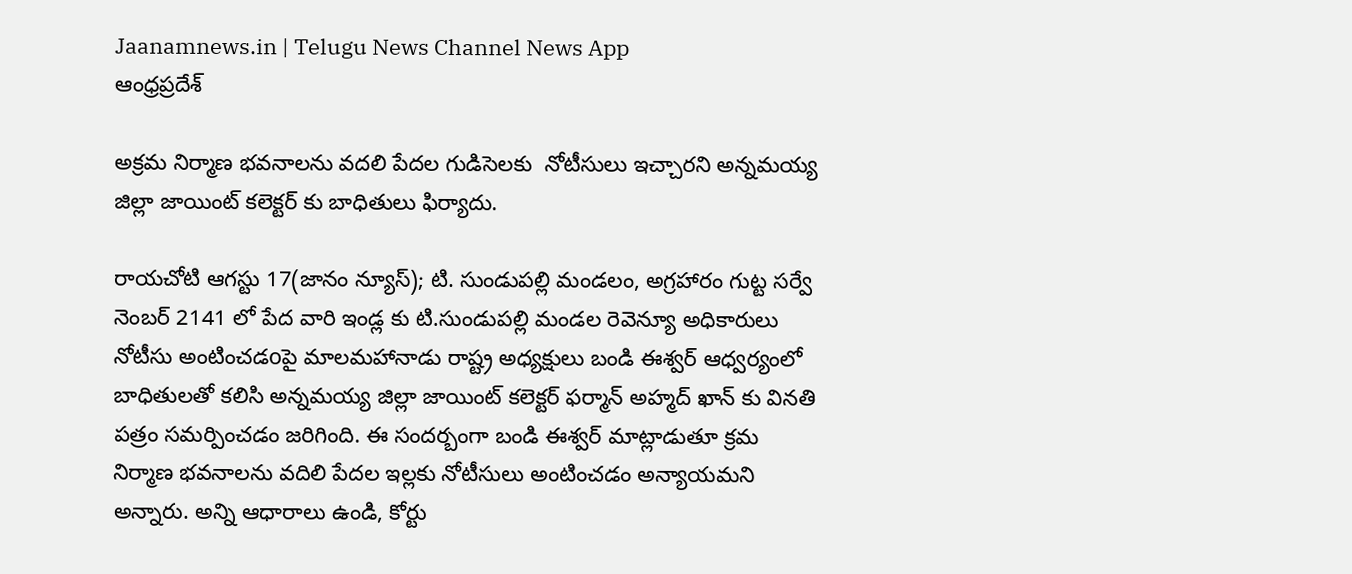Jaanamnews.in | Telugu News Channel News App
ఆంధ్రప్రదేశ్

అక్రమ నిర్మాణ భవనాలను వదలి పేదల గుడిసెలకు  నోటీసులు ఇచ్చారని అన్నమయ్య జిల్లా జాయింట్ కలెక్టర్ కు బాధితులు ఫిర్యాదు.

రాయచోటి ఆగస్టు 17(జానం న్యూస్); టి. సుండుపల్లి మండలం, అగ్రహారం గుట్ట సర్వే నెంబర్ 2141 లో పేద వారి ఇండ్ల కు టి.సుండుపల్లి మండల రెవెన్యూ అధికారులు నోటీసు అంటించడoపై మాలమహానాడు రాష్ట్ర అధ్యక్షులు బండి ఈశ్వర్ ఆధ్వర్యంలో బాధితులతో కలిసి అన్నమయ్య జిల్లా జాయింట్ కలెక్టర్ ఫర్మాన్ అహ్మద్ ఖాన్ కు వినతి పత్రం సమర్పించడం జరిగింది. ఈ సందర్బంగా బండి ఈశ్వర్ మాట్లాడుతూ క్రమ నిర్మాణ భవనాలను వదిలి పేదల ఇల్లకు నోటీసులు అంటించడం అన్యాయమని అన్నారు. అన్ని ఆధారాలు ఉండి, కోర్టు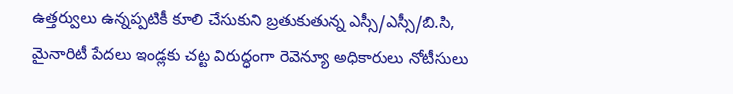ఉత్తర్వులు ఉన్నప్పటికీ కూలి చేసుకుని బ్రతుకుతున్న ఎస్సీ/ఎస్సీ/బి.సి, మైనారిటీ పేదలు ఇండ్లకు చట్ట విరుద్ధంగా రెవెన్యూ అధికారులు నోటీసులు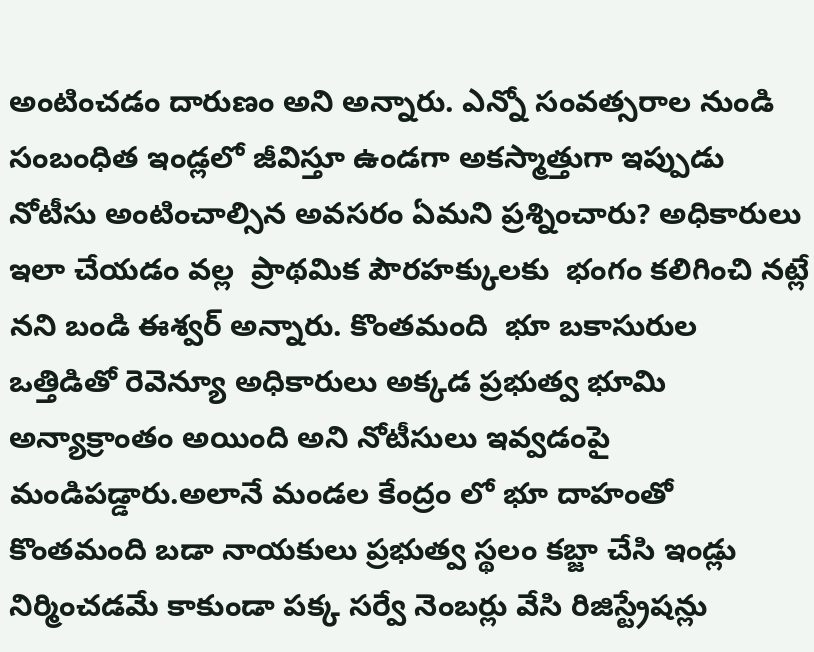అంటించడం దారుణం అని అన్నారు. ఎన్నో సంవత్సరాల నుండి సంబంధిత ఇండ్లలో జీవిస్తూ ఉండగా అకస్మాత్తుగా ఇప్పుడు నోటీసు అంటించాల్సిన అవసరం ఏమని ప్రశ్నించారు? అధికారులు ఇలా చేయడం వల్ల  ప్రాథమిక పౌరహక్కులకు  భంగం కలిగించి నట్లే నని బండి ఈశ్వర్ అన్నారు. కొంతమంది  భూ బకాసురుల ఒత్తిడితో రెవెన్యూ అధికారులు అక్కడ ప్రభుత్వ భూమి అన్యాక్రాంతం అయింది అని నోటీసులు ఇవ్వడంపై మండిపడ్డారు.అలానే మండల కేంద్రం లో భూ దాహంతో కొంతమంది బడా నాయకులు ప్రభుత్వ స్థలం కబ్జా చేసి ఇండ్లు నిర్మించడమే కాకుండా పక్క సర్వే నెంబర్లు వేసి రిజిస్ట్రేషన్లు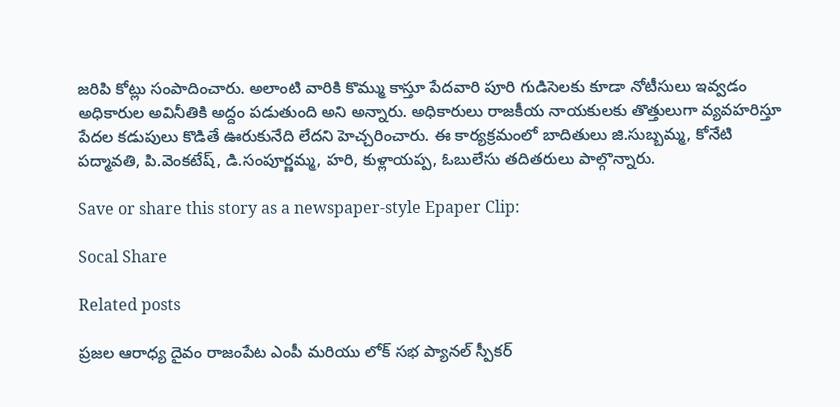జరిపి కోట్లు సంపాదించారు. అలాంటి వారికి కొమ్ము కాస్తూ పేదవారి పూరి గుడిసెలకు కూడా నోటీసులు ఇవ్వడం అధికారుల అవినీతికి అద్దం పడుతుంది అని అన్నారు. అధికారులు రాజకీయ నాయకులకు తొత్తులుగా వ్యవహరిస్తూ పేదల కడుపులు కొడితే ఊరుకునేది లేదని హెచ్చరించారు. ఈ కార్యక్రమంలో బాదితులు జి.సుబ్బమ్మ, కోనేటి పద్మావతి, పి.వెంకటేష్, డి.సంపూర్ణమ్మ, హరి, కుళ్లాయప్ప, ఓబులేసు తదితరులు పాల్గొన్నారు.

Save or share this story as a newspaper-style Epaper Clip:

Socal Share

Related posts

ప్రజల ఆరాధ్య దైవం రాజంపేట ఎంపీ మరియు లోక్ సభ ప్యానల్ స్పీకర్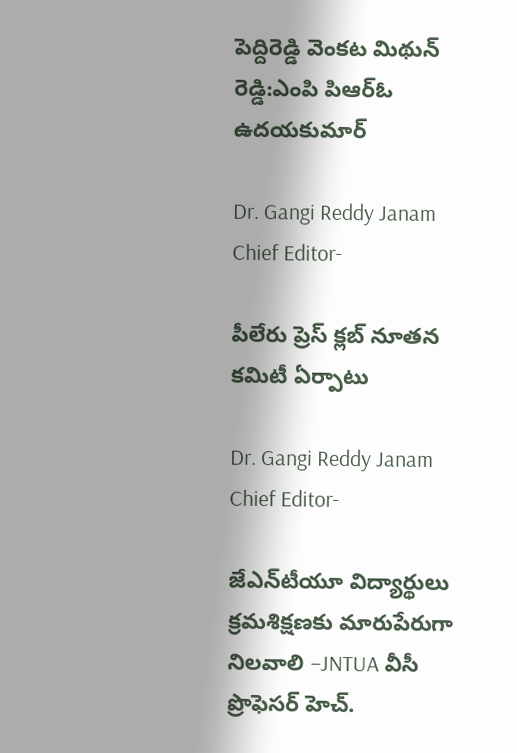పెద్దిరెడ్డి వెంకట మిథున్ రెడ్డి:ఎంపి పిఆర్ఓ ఉదయకుమార్

Dr. Gangi Reddy Janam Chief Editor-

పీలేరు ప్రెస్ క్లబ్ నూతన కమిటీ ఏర్పాటు

Dr. Gangi Reddy Janam Chief Editor-

జేఎన్‌టీయూ విద్యార్థులు క్రమశిక్షణకు మారుపేరుగా నిలవాలి –JNTUA వీసీ ప్రొఫెసర్ హెచ్.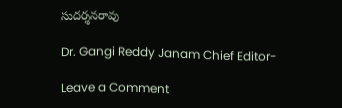సుదర్శనరావు

Dr. Gangi Reddy Janam Chief Editor-

Leave a Comment